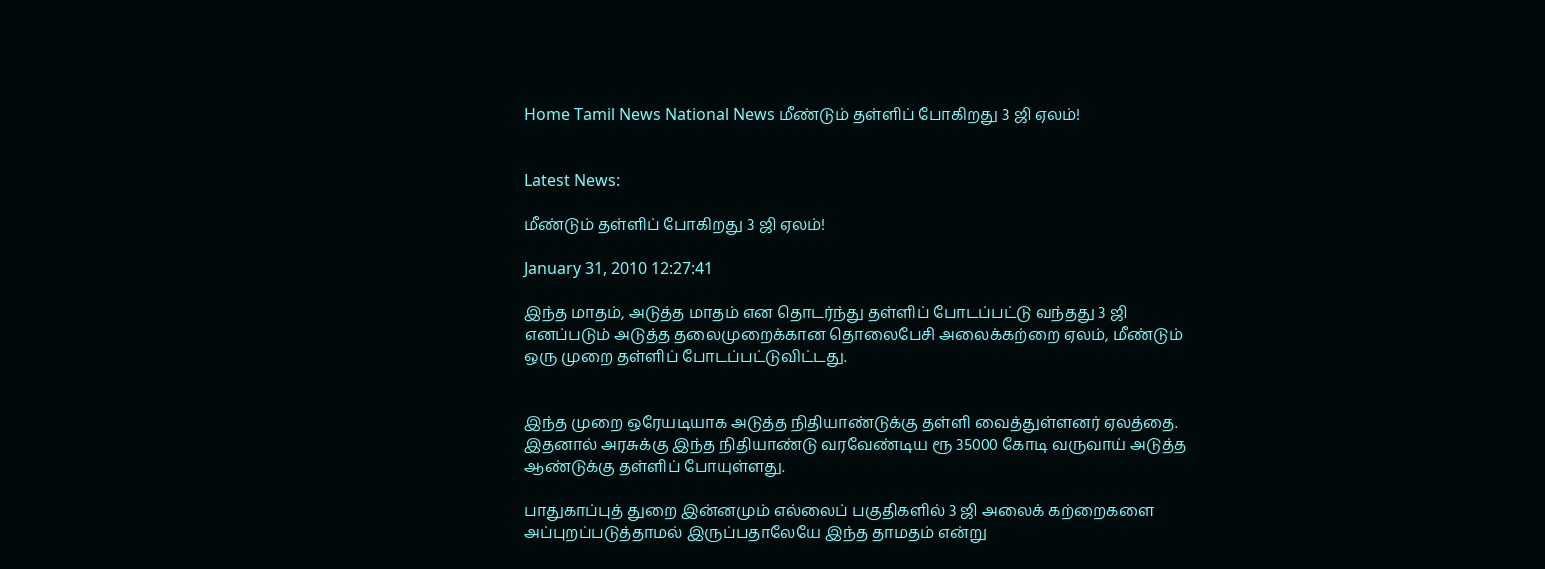Home Tamil News National News மீண்டும் தள்ளிப் போகிறது 3 ஜி ஏலம்!


Latest News:

மீண்டும் தள்ளிப் போகிறது 3 ஜி ஏலம்!

January 31, 2010 12:27:41

இந்த மாதம், அடுத்த மாதம் என தொடர்ந்து தள்ளிப் போடப்பட்டு வந்தது 3 ஜி எனப்படும் அடுத்த தலைமுறைக்கான தொலைபேசி அலைக்கற்றை ஏலம், மீண்டும் ஒரு முறை தள்ளிப் போடப்பட்டுவிட்டது.


இந்த முறை ஒரேயடியாக அடுத்த நிதியாண்டுக்கு தள்ளி வைத்துள்ளனர் ஏலத்தை. இதனால் அரசுக்கு இந்த நிதியாண்டு வரவேண்டிய ரூ 35000 கோடி வருவாய் அடுத்த ஆண்டுக்கு தள்ளிப் போயுள்ளது.

பாதுகாப்புத் துறை இன்னமும் எல்லைப் பகுதிகளில் 3 ஜி அலைக் கற்றைகளை அப்புறப்படுத்தாமல் இருப்பதாலேயே இந்த தாமதம் என்று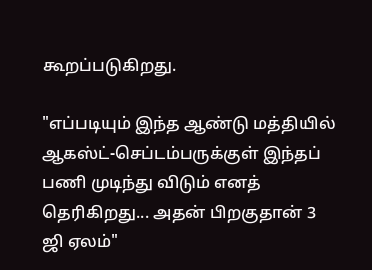கூறப்படுகிறது.

"எப்படியும் இந்த ஆண்டு மத்தியில் ஆகஸ்ட்-செப்டம்பருக்குள் இந்தப் பணி முடிந்து விடும் எனத் தெரிகிறது... அதன் பிறகுதான் 3 ஜி ஏலம்"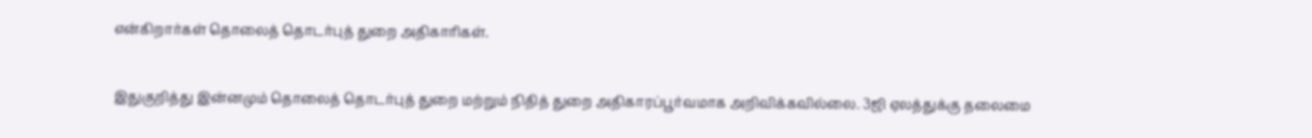என்கிறார்கள் தொலைத் தொடர்புத் துறை அதிகாரிகள்.

இதுகுறித்து இன்னமும் தொலைத் தொடர்புத் துறை மற்றும் நிதித் துறை அதிகாரப்பூர்வமாக அறிவிக்கவில்லை. 3ஜி ஏலத்துக்கு தலைமை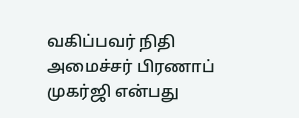வகிப்பவர் நிதி அமைச்சர் பிரணாப் முகர்ஜி என்பது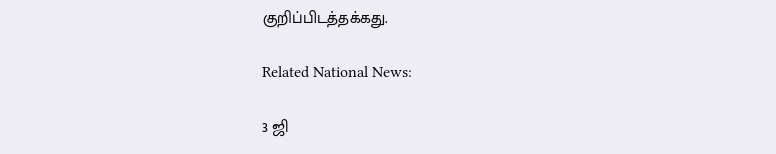குறிப்பிடத்தக்கது.

Related National News:

3 ஜி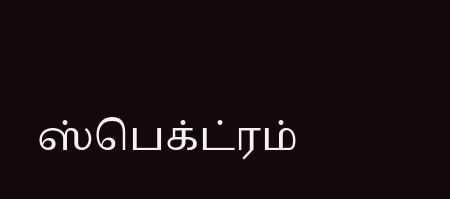ஸ்பெக்ட்ரம்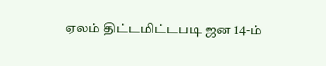ஏலம் திட்டமிட்டபடி ஜன 14-ம்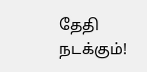தேதி நடக்கும்!